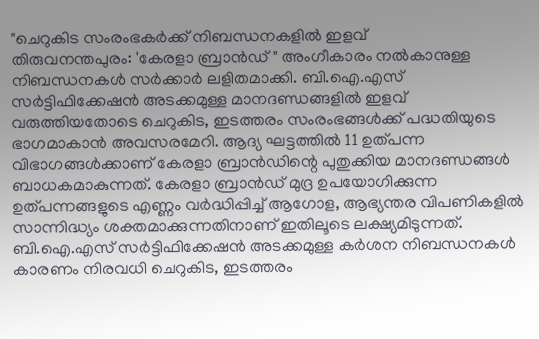"ചെറുകിട സംരംഭകർക്ക് നിബന്ധനകളിൽ ഇളവ്
തിരുവനന്തപുരം: 'കേരളാ ബ്രാൻഡ് " അംഗീകാരം നൽകാനുള്ള നിബന്ധനകൾ സർക്കാർ ലളിതമാക്കി. ബി.ഐ.എസ് സർട്ടിഫിക്കേഷൻ അടക്കമുള്ള മാനദണ്ഡങ്ങളിൽ ഇളവ് വരുത്തിയതോടെ ചെറുകിട, ഇടത്തരം സംരംഭങ്ങൾക്ക് പദ്ധതിയുടെ ഭാഗമാകാൻ അവസരമേറി. ആദ്യ ഘട്ടത്തിൽ 11 ഉത്പന്ന വിഭാഗങ്ങൾക്കാണ് കേരളാ ബ്രാൻഡിന്റെ പുതുക്കിയ മാനദണ്ഡങ്ങൾ ബാധകമാകുന്നത്. കേരളാ ബ്രാൻഡ് മുദ്ര ഉപയോഗിക്കുന്ന ഉത്പന്നങ്ങളുടെ എണ്ണം വർദ്ധിപ്പിച്ച് ആഗോള, ആഭ്യന്തര വിപണികളിൽ സാന്നിദ്ധ്യം ശക്തമാക്കുന്നതിനാണ് ഇതിലൂടെ ലക്ഷ്യമിടുന്നത്.
ബി.ഐ.എസ് സർട്ടിഫിക്കേഷൻ അടക്കമുള്ള കർശന നിബന്ധനകൾ കാരണം നിരവധി ചെറുകിട, ഇടത്തരം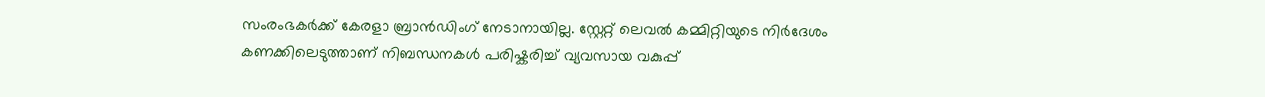സംരംഭകർക്ക് കേരളാ ബ്രാൻഡിംഗ് നേടാനായില്ല. സ്റ്റേറ്റ് ലെവൽ കമ്മിറ്റിയുടെ നിർദേശം കണക്കിലെടുത്താണ് നിബന്ധനകൾ പരിഷ്കരിച്ച് വ്യവസായ വകുപ്പ്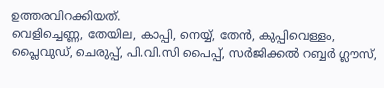ഉത്തരവിറക്കിയത്.
വെളിച്ചെണ്ണ, തേയില, കാപ്പി, നെയ്യ്, തേൻ, കുപ്പിവെള്ളം, പ്ലൈവുഡ്, ചെരുപ്പ്, പി.വി.സി പൈപ്പ്, സർജിക്കൽ റബ്ബർ ഗ്ലൗസ്,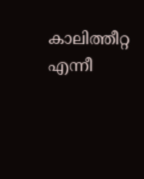കാലിത്തീറ്റ എന്നീ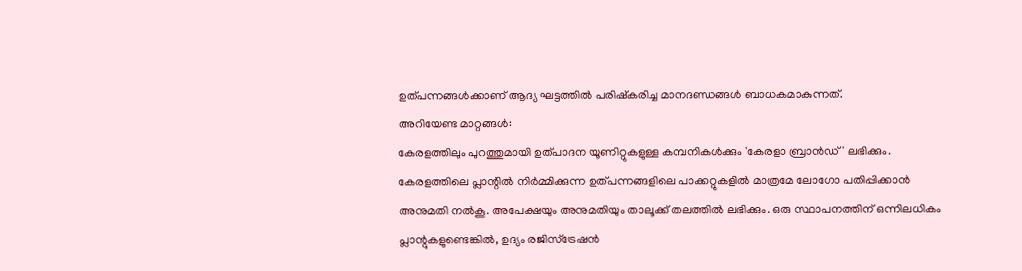ഉത്പന്നങ്ങൾക്കാണ് ആദ്യ ഘട്ടത്തിൽ പരിഷ്കരിച്ച മാനദണ്ഡങ്ങൾ ബാധകമാകുന്നത്.
അറിയേണ്ട മാറ്റങ്ങൾ:
കേരളത്തിലും പുറത്തുമായി ഉത്പാദന യൂണിറ്റുകളുള്ള കമ്പനികൾക്കും 'കേരളാ ബ്രാൻഡ്' ലഭിക്കും. കേരളത്തിലെ പ്ലാന്റിൽ നിർമ്മിക്കുന്ന ഉത്പന്നങ്ങളിലെ പാക്കറ്റുകളിൽ മാത്രമേ ലോഗോ പതിപ്പിക്കാൻ അനുമതി നൽകൂ. അപേക്ഷയും അനുമതിയും താലൂക്ക് തലത്തിൽ ലഭിക്കും. ഒരു സ്ഥാപനത്തിന് ഒന്നിലധികം പ്ലാന്റുകളുണ്ടെങ്കിൽ, ഉദ്യം രജിസ്ട്രേഷൻ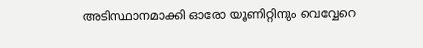അടിസ്ഥാനമാക്കി ഓരോ യൂണിറ്റിനും വെവ്വേറെ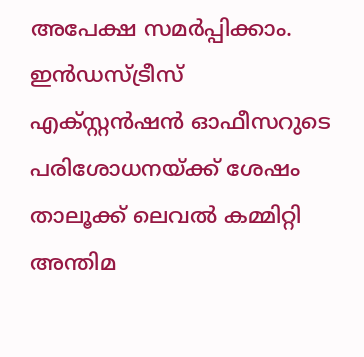അപേക്ഷ സമർപ്പിക്കാം. ഇൻഡസ്ട്രീസ് എക്സ്റ്റൻഷൻ ഓഫീസറുടെ പരിശോധനയ്ക്ക് ശേഷം താലൂക്ക് ലെവൽ കമ്മിറ്റി അന്തിമ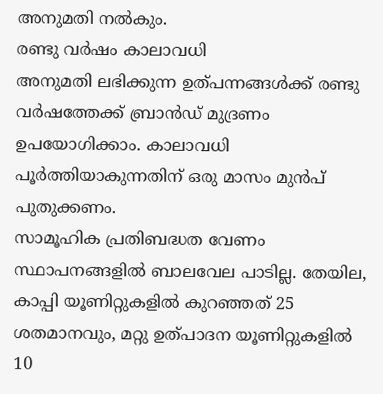അനുമതി നൽകും.
രണ്ടു വർഷം കാലാവധി
അനുമതി ലഭിക്കുന്ന ഉത്പന്നങ്ങൾക്ക് രണ്ടു വർഷത്തേക്ക് ബ്രാൻഡ് മുദ്രണം ഉപയോഗിക്കാം. കാലാവധി പൂർത്തിയാകുന്നതിന് ഒരു മാസം മുൻപ് പുതുക്കണം.
സാമൂഹിക പ്രതിബദ്ധത വേണം
സ്ഥാപനങ്ങളിൽ ബാലവേല പാടില്ല. തേയില, കാപ്പി യൂണിറ്റുകളിൽ കുറഞ്ഞത് 25 ശതമാനവും, മറ്റു ഉത്പാദന യൂണിറ്റുകളിൽ 10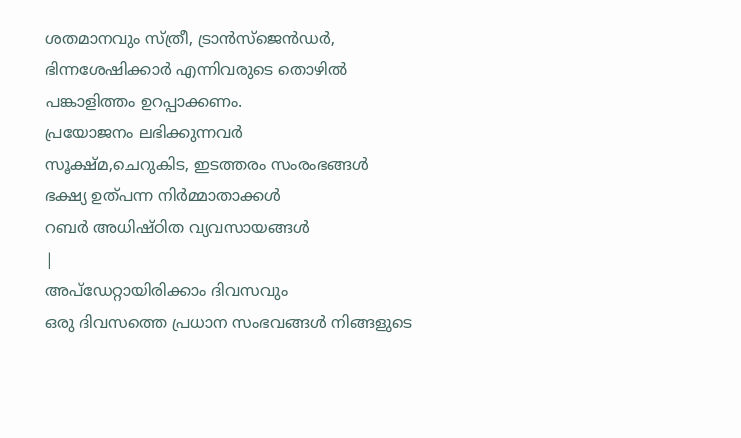ശതമാനവും സ്ത്രീ, ട്രാൻസ്ജെൻഡർ, ഭിന്നശേഷിക്കാർ എന്നിവരുടെ തൊഴിൽ പങ്കാളിത്തം ഉറപ്പാക്കണം.
പ്രയോജനം ലഭിക്കുന്നവർ
സൂക്ഷ്മ,ചെറുകിട, ഇടത്തരം സംരംഭങ്ങൾ
ഭക്ഷ്യ ഉത്പന്ന നിർമ്മാതാക്കൾ
റബർ അധിഷ്ഠിത വ്യവസായങ്ങൾ
|
അപ്ഡേറ്റായിരിക്കാം ദിവസവും
ഒരു ദിവസത്തെ പ്രധാന സംഭവങ്ങൾ നിങ്ങളുടെ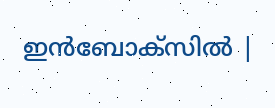ഇൻബോക്സിൽ |